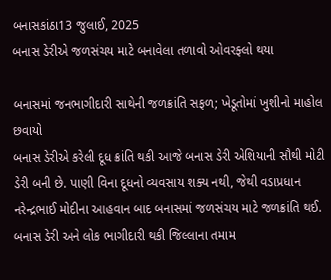બનાસકાંઠા13 જુલાઈ, 2025
બનાસ ડેરીએ જળસંચય માટે બનાવેલા તળાવો ઓવરફ્લો થયા

બનાસમાં જનભાગીદારી સાથેની જળક્રાંતિ સફળ; ખેડૂતોમાં ખુશીનો માહોલ છવાયો
બનાસ ડેરીએ કરેલી દૂધ ક્રાંતિ થકી આજે બનાસ ડેરી એશિયાની સૌથી મોટી ડેરી બની છે. પાણી વિના દૂધનો વ્યવસાય શક્ય નથી, જેથી વડાપ્રધાન નરેન્દ્રભાઈ મોદીના આહવાન બાદ બનાસમાં જળસંચય માટે જળક્રાંતિ થઈ. બનાસ ડેરી અને લોક ભાગીદારી થકી જિલ્લાના તમામ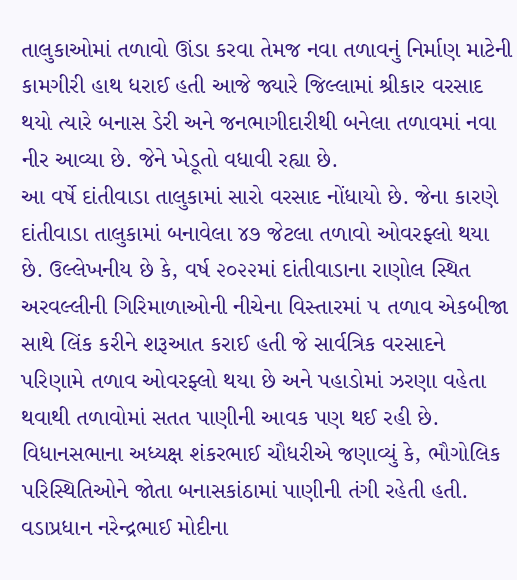તાલુકાઓમાં તળાવો ઊંડા કરવા તેમજ નવા તળાવનું નિર્માણ માટેની કામગીરી હાથ ધરાઈ હતી આજે જ્યારે જિલ્લામાં શ્રીકાર વરસાદ થયો ત્યારે બનાસ ડેરી અને જનભાગીદારીથી બનેલા તળાવમાં નવા નીર આવ્યા છે. જેને ખેડૂતો વધાવી રહ્યા છે.
આ વર્ષે દાંતીવાડા તાલુકામાં સારો વરસાદ નોંધાયો છે. જેના કારણે દાંતીવાડા તાલુકામાં બનાવેલા ૪૭ જેટલા તળાવો ઓવરફ્લો થયા છે. ઉલ્લેખનીય છે કે, વર્ષ ૨૦૨૨માં દાંતીવાડાના રાણોલ સ્થિત અરવલ્લીની ગિરિમાળાઓની નીચેના વિસ્તારમાં ૫ તળાવ એકબીજા સાથે લિંક કરીને શરૂઆત કરાઈ હતી જે સાર્વત્રિક વરસાદને પરિણામે તળાવ ઓવરફ્લો થયા છે અને પહાડોમાં ઝરણા વહેતા થવાથી તળાવોમાં સતત પાણીની આવક પણ થઈ રહી છે.
વિધાનસભાના અધ્યક્ષ શંકરભાઈ ચૌધરીએ જણાવ્યું કે, ભૌગોલિક પરિસ્થિતિઓને જોતા બનાસકાંઠામાં પાણીની તંગી રહેતી હતી. વડાપ્રધાન નરેન્દ્રભાઈ મોદીના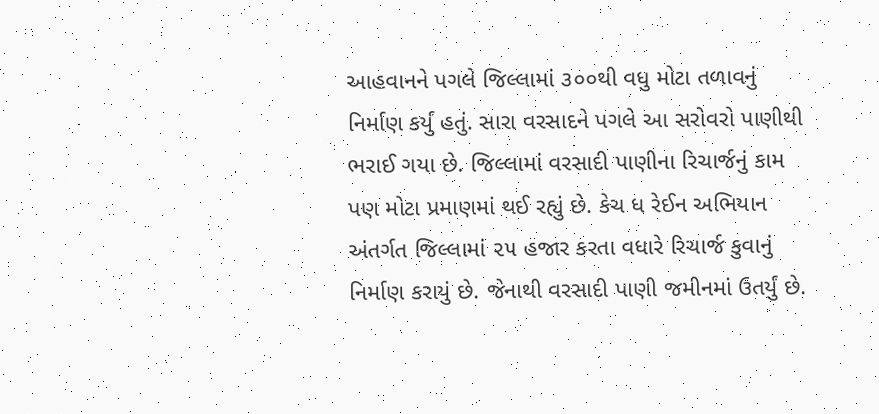આહવાનને પગલે જિલ્લામાં ૩૦૦થી વધુ મોટા તળાવનું નિર્માણ કર્યું હતું. સારા વરસાદને પગલે આ સરોવરો પાણીથી ભરાઈ ગયા છે. જિલ્લામાં વરસાદી પાણીના રિચાર્જનું કામ પણ મોટા પ્રમાણમાં થઈ રહ્યું છે. કેચ ધ રેઈન અભિયાન અંતર્ગત જિલ્લામાં ૨૫ હજાર કરતા વધારે રિચાર્જ કુવાનું નિર્માણ કરાયું છે. જેનાથી વરસાદી પાણી જમીનમાં ઉતર્યું છે.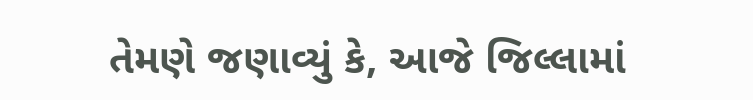તેમણે જણાવ્યું કે, આજે જિલ્લામાં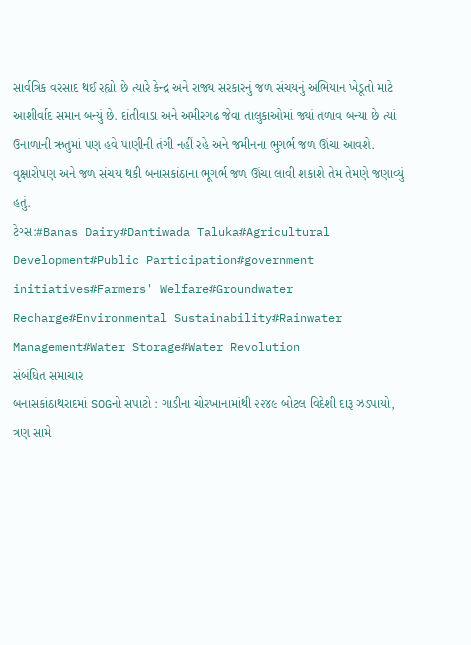સાર્વત્રિક વરસાદ થઈ રહ્યો છે ત્યારે કેન્દ્ર અને રાજ્ય સરકારનું જળ સંચયનું અભિયાન ખેડૂતો માટે આશીર્વાદ સમાન બન્યું છે. દાંતીવાડા અને અમીરગઢ જેવા તાલુકાઓમાં જ્યાં તળાવ બન્યા છે ત્યાં ઉનાળાની ઋતુમાં પણ હવે પાણીની તંગી નહીં રહે અને જમીનના ભુગર્ભ જળ ઊંચા આવશે. વૃક્ષારોપણ અને જળ સંચય થકી બનાસકાંઠાના ભૂગર્ભ જળ ઊંચા લાવી શકાશે તેમ તેમણે જણાવ્યું હતું.
ટેગ્સ:#Banas Dairy#Dantiwada Taluka#Agricultural Development#Public Participation#government initiatives#Farmers' Welfare#Groundwater Recharge#Environmental Sustainability#Rainwater Management#Water Storage#Water Revolution
સંબંધિત સમાચાર
બનાસકાંઠાથરાદમાં SOGનો સપાટો : ગાડીના ચોરખાનામાંથી ૨૨૪૯ બોટલ વિદેશી દારૂ ઝડપાયો, ત્રણ સામે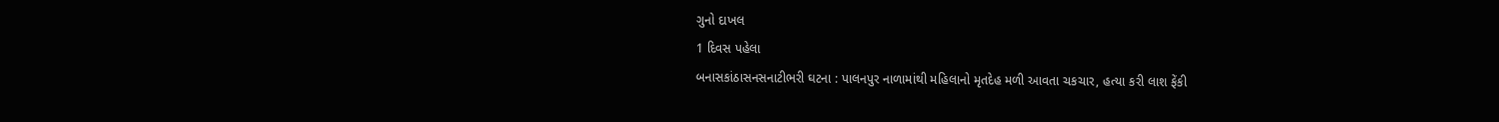ગુનો દાખલ
1 દિવસ પહેલા
બનાસકાંઠાસનસનાટીભરી ઘટના : પાલનપુર નાળામાંથી મહિલાનો મૃતદેહ મળી આવતા ચકચાર, હત્યા કરી લાશ ફેંકી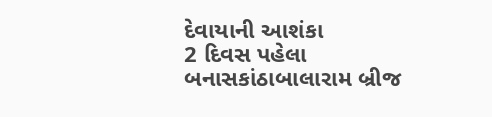દેવાયાની આશંકા
2 દિવસ પહેલા
બનાસકાંઠાબાલારામ બ્રીજ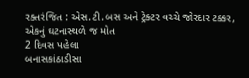રક્તરંજિત : એસ.ટી.બસ અને ટ્રેક્ટર વચ્ચે જોરદાર ટક્કર, એકનું ઘટનાસ્થળે જ મોત
2 દિવસ પહેલા
બનાસકાંઠાડીસા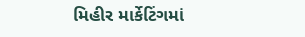મિહીર માર્કેટિંગમાં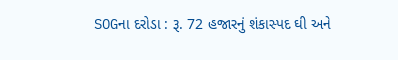SOGના દરોડા : રૂ. 72 હજારનું શંકાસ્પદ ઘી અને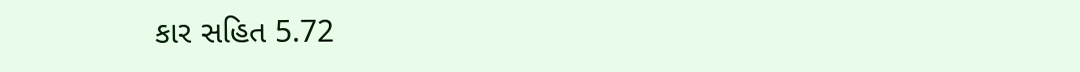કાર સહિત 5.72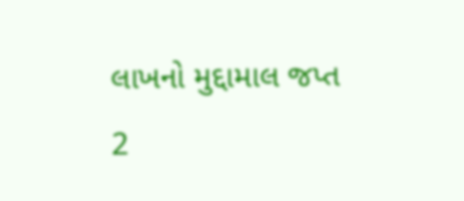લાખનો મુદ્દામાલ જપ્ત
2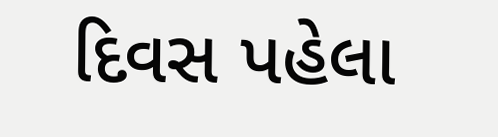દિવસ પહેલા